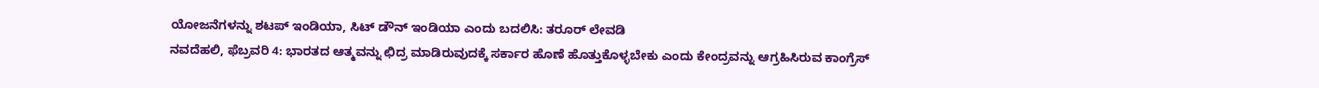ಯೋಜನೆಗಳನ್ನು ಶಟಪ್ ಇಂಡಿಯಾ, ಸಿಟ್ ಡೌನ್ ಇಂಡಿಯಾ ಎಂದು ಬದಲಿಸಿ: ತರೂರ್ ಲೇವಡಿ
ನವದೆಹಲಿ, ಫೆಬ್ರವರಿ 4: ಭಾರತದ ಆತ್ಮವನ್ನು ಛಿದ್ರ ಮಾಡಿರುವುದಕ್ಕೆ ಸರ್ಕಾರ ಹೊಣೆ ಹೊತ್ತುಕೊಳ್ಳಬೇಕು ಎಂದು ಕೇಂದ್ರವನ್ನು ಆಗ್ರಹಿಸಿರುವ ಕಾಂಗ್ರೆಸ್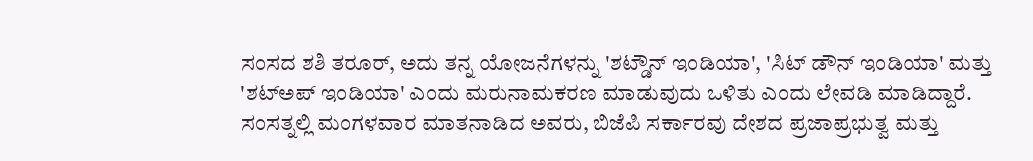ಸಂಸದ ಶಶಿ ತರೂರ್, ಅದು ತನ್ನ ಯೋಜನೆಗಳನ್ನು 'ಶಟ್ಡೌನ್ ಇಂಡಿಯಾ', 'ಸಿಟ್ ಡೌನ್ ಇಂಡಿಯಾ' ಮತ್ತು 'ಶಟ್ಅಪ್ ಇಂಡಿಯಾ' ಎಂದು ಮರುನಾಮಕರಣ ಮಾಡುವುದು ಒಳಿತು ಎಂದು ಲೇವಡಿ ಮಾಡಿದ್ದಾರೆ.
ಸಂಸತ್ನಲ್ಲಿ ಮಂಗಳವಾರ ಮಾತನಾಡಿದ ಅವರು, ಬಿಜೆಪಿ ಸರ್ಕಾರವು ದೇಶದ ಪ್ರಜಾಪ್ರಭುತ್ವ ಮತ್ತು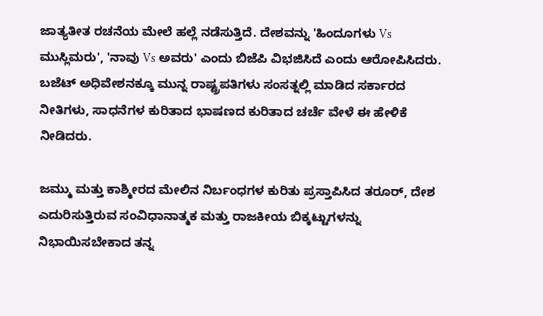ಜಾತ್ಯತೀತ ರಚನೆಯ ಮೇಲೆ ಹಲ್ಲೆ ನಡೆಸುತ್ತಿದೆ. ದೇಶವನ್ನು 'ಹಿಂದೂಗಳು Vs ಮುಸ್ಲಿಮರು', 'ನಾವು Vs ಅವರು' ಎಂದು ಬಿಜೆಪಿ ವಿಭಜಿಸಿದೆ ಎಂದು ಆರೋಪಿಸಿದರು.
ಬಜೆಟ್ ಅಧಿವೇಶನಕ್ಕೂ ಮುನ್ನ ರಾಷ್ಟ್ರಪತಿಗಳು ಸಂಸತ್ನಲ್ಲಿ ಮಾಡಿದ ಸರ್ಕಾರದ ನೀತಿಗಳು, ಸಾಧನೆಗಳ ಕುರಿತಾದ ಭಾಷಣದ ಕುರಿತಾದ ಚರ್ಚೆ ವೇಳೆ ಈ ಹೇಳಿಕೆ ನೀಡಿದರು.

ಜಮ್ಮು ಮತ್ತು ಕಾಶ್ಮೀರದ ಮೇಲಿನ ನಿರ್ಬಂಧಗಳ ಕುರಿತು ಪ್ರಸ್ತಾಪಿಸಿದ ತರೂರ್, ದೇಶ ಎದುರಿಸುತ್ತಿರುವ ಸಂವಿಧಾನಾತ್ಮಕ ಮತ್ತು ರಾಜಕೀಯ ಬಿಕ್ಕಟ್ಟುಗಳನ್ನು ನಿಭಾಯಿಸಬೇಕಾದ ತನ್ನ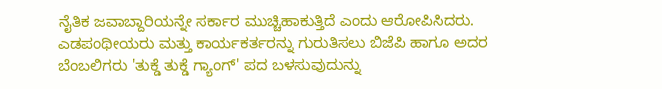ನೈತಿಕ ಜವಾಬ್ದಾರಿಯನ್ನೇ ಸರ್ಕಾರ ಮುಚ್ಚಿಹಾಕುತ್ತಿದೆ ಎಂದು ಆರೋಪಿಸಿದರು.
ಎಡಪಂಥೀಯರು ಮತ್ತು ಕಾರ್ಯಕರ್ತರನ್ನು ಗುರುತಿಸಲು ಬಿಜೆಪಿ ಹಾಗೂ ಅದರ ಬೆಂಬಲಿಗರು 'ತುಕ್ಡೆ ತುಕ್ಡೆ ಗ್ಯಾಂಗ್' ಪದ ಬಳಸುವುದುನ್ನು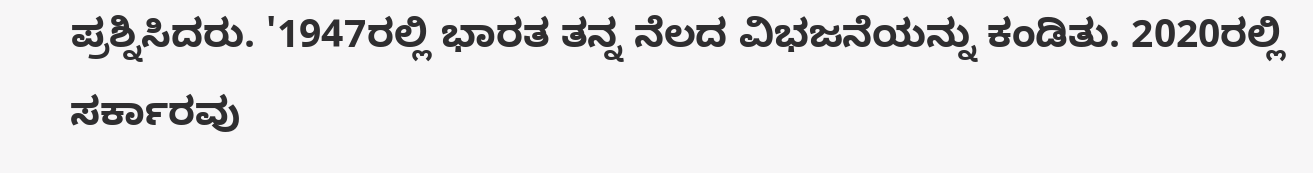ಪ್ರಶ್ನಿಸಿದರು. '1947ರಲ್ಲಿ ಭಾರತ ತನ್ನ ನೆಲದ ವಿಭಜನೆಯನ್ನು ಕಂಡಿತು. 2020ರಲ್ಲಿ ಸರ್ಕಾರವು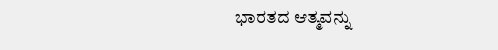ಭಾರತದ ಆತ್ಮವನ್ನು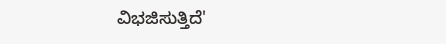ವಿಭಜಿಸುತ್ತಿದೆ'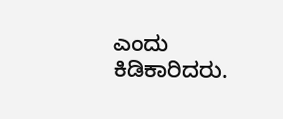ಎಂದು ಕಿಡಿಕಾರಿದರು.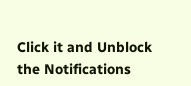Click it and Unblock the Notifications